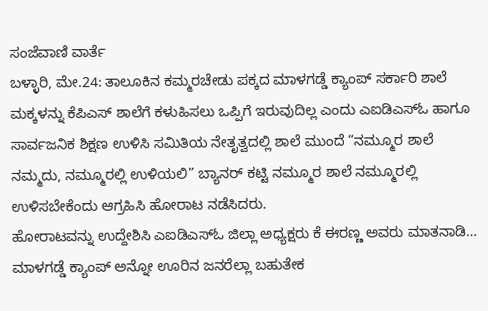ಸಂಜೆವಾಣಿ ವಾರ್ತೆ
ಬಳ್ಳಾರಿ, ಮೇ.24: ತಾಲೂಕಿನ ಕಮ್ಮರಚೇಡು ಪಕ್ಕದ ಮಾಳಗಡ್ಡೆ ಕ್ಯಾಂಪ್ ಸರ್ಕಾರಿ ಶಾಲೆ ಮಕ್ಕಳನ್ನು ಕೆಪಿಎಸ್ ಶಾಲೆಗೆ ಕಳುಹಿಸಲು ಒಪ್ಪಿಗೆ ಇರುವುದಿಲ್ಲ ಎಂದು ಎಐಡಿಎಸ್ಓ ಹಾಗೂ ಸಾರ್ವಜನಿಕ ಶಿಕ್ಷಣ ಉಳಿಸಿ ಸಮಿತಿಯ ನೇತೃತ್ವದಲ್ಲಿ ಶಾಲೆ ಮುಂದೆ “ನಮ್ಮೂರ ಶಾಲೆ ನಮ್ಮದು, ನಮ್ಮೂರಲ್ಲಿ ಉಳಿಯಲಿ” ಬ್ಯಾನರ್ ಕಟ್ಟಿ ನಮ್ಮೂರ ಶಾಲೆ ನಮ್ಮೂರಲ್ಲಿ ಉಳಿಸಬೇಕೆಂದು ಆಗ್ರಹಿಸಿ ಹೋರಾಟ ನಡೆಸಿದರು.
ಹೋರಾಟವನ್ನು ಉದ್ದೇಶಿಸಿ ಎಐಡಿಎಸ್ಓ ಜಿಲ್ಲಾ ಅಧ್ಯಕ್ಷರು ಕೆ ಈರಣ್ಣ ಅವರು ಮಾತನಾಡಿ… ಮಾಳಗಡ್ಡೆ ಕ್ಯಾಂಪ್ ಅನ್ನೋ ಊರಿನ ಜನರೆಲ್ಲಾ ಬಹುತೇಕ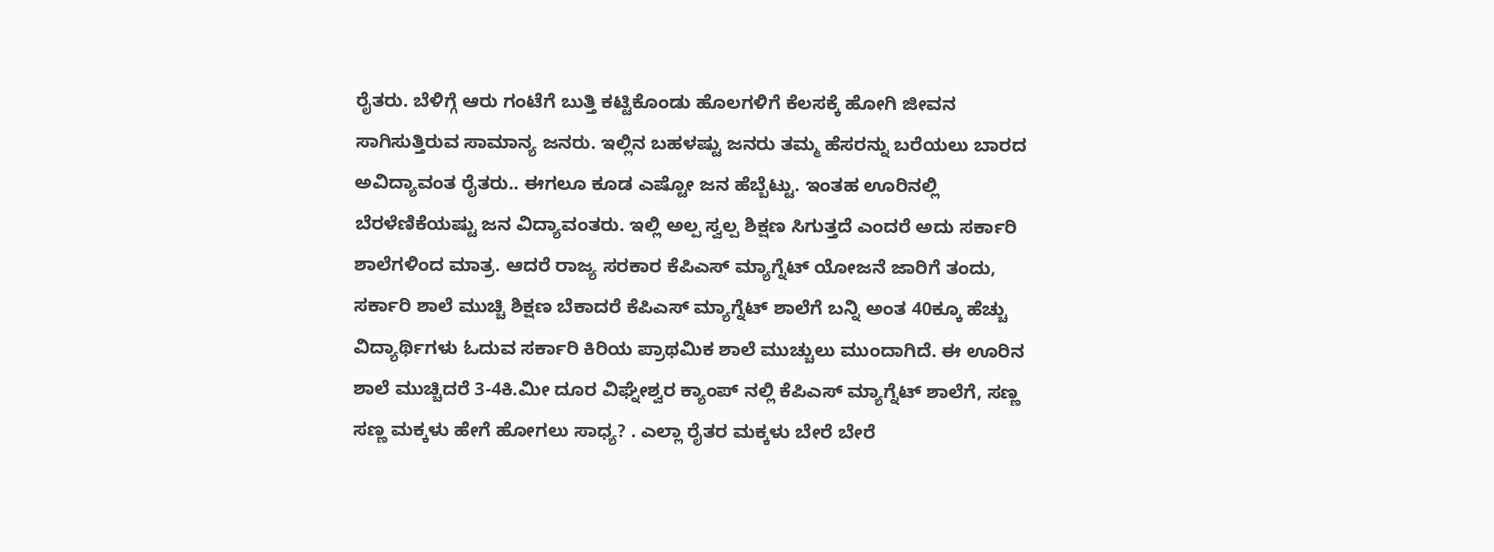ರೈತರು. ಬೆಳಿಗ್ಗೆ ಆರು ಗಂಟೆಗೆ ಬುತ್ತಿ ಕಟ್ಟಿಕೊಂಡು ಹೊಲಗಳಿಗೆ ಕೆಲಸಕ್ಕೆ ಹೋಗಿ ಜೀವನ ಸಾಗಿಸುತ್ತಿರುವ ಸಾಮಾನ್ಯ ಜನರು. ಇಲ್ಲಿನ ಬಹಳಷ್ಟು ಜನರು ತಮ್ಮ ಹೆಸರನ್ನು ಬರೆಯಲು ಬಾರದ ಅವಿದ್ಯಾವಂತ ರೈತರು.. ಈಗಲೂ ಕೂಡ ಎಷ್ಟೋ ಜನ ಹೆಬ್ಬೆಟ್ಟು. ಇಂತಹ ಊರಿನಲ್ಲಿ ಬೆರಳೆಣಿಕೆಯಷ್ಟು ಜನ ವಿದ್ಯಾವಂತರು. ಇಲ್ಲಿ ಅಲ್ಪ ಸ್ವಲ್ಪ ಶಿಕ್ಷಣ ಸಿಗುತ್ತದೆ ಎಂದರೆ ಅದು ಸರ್ಕಾರಿ ಶಾಲೆಗಳಿಂದ ಮಾತ್ರ. ಆದರೆ ರಾಜ್ಯ ಸರಕಾರ ಕೆಪಿಎಸ್ ಮ್ಯಾಗ್ನೆಟ್ ಯೋಜನೆ ಜಾರಿಗೆ ತಂದು, ಸರ್ಕಾರಿ ಶಾಲೆ ಮುಚ್ಚಿ ಶಿಕ್ಷಣ ಬೆಕಾದರೆ ಕೆಪಿಎಸ್ ಮ್ಯಾಗ್ನೆಟ್ ಶಾಲೆಗೆ ಬನ್ನಿ ಅಂತ 40ಕ್ಕೂ ಹೆಚ್ಚು ವಿದ್ಯಾರ್ಥಿಗಳು ಓದುವ ಸರ್ಕಾರಿ ಕಿರಿಯ ಪ್ರಾಥಮಿಕ ಶಾಲೆ ಮುಚ್ಚುಲು ಮುಂದಾಗಿದೆ. ಈ ಊರಿನ ಶಾಲೆ ಮುಚ್ಚಿದರೆ 3-4ಕಿ.ಮೀ ದೂರ ವಿಘ್ನೇಶ್ವರ ಕ್ಯಾಂಪ್ ನಲ್ಲಿ ಕೆಪಿಎಸ್ ಮ್ಯಾಗ್ನೆಟ್ ಶಾಲೆಗೆ, ಸಣ್ಣ ಸಣ್ಣ ಮಕ್ಕಳು ಹೇಗೆ ಹೋಗಲು ಸಾಧ್ಯ? . ಎಲ್ಲಾ ರೈತರ ಮಕ್ಕಳು ಬೇರೆ ಬೇರೆ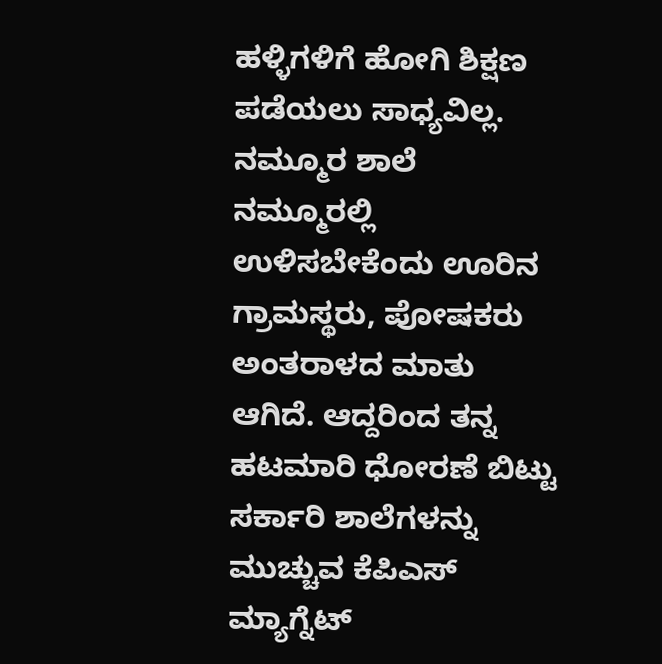ಹಳ್ಳಿಗಳಿಗೆ ಹೋಗಿ ಶಿಕ್ಷಣ ಪಡೆಯಲು ಸಾಧ್ಯವಿಲ್ಲ.
ನಮ್ಮೂರ ಶಾಲೆ ನಮ್ಮೂರಲ್ಲಿ ಉಳಿಸಬೇಕೆಂದು ಊರಿನ ಗ್ರಾಮಸ್ಥರು, ಪೋಷಕರು ಅಂತರಾಳದ ಮಾತು ಆಗಿದೆ. ಆದ್ದರಿಂದ ತನ್ನ ಹಟಮಾರಿ ಧೋರಣೆ ಬಿಟ್ಟು ಸರ್ಕಾರಿ ಶಾಲೆಗಳನ್ನು ಮುಚ್ಚುವ ಕೆಪಿಎಸ್ ಮ್ಯಾಗ್ನೆಟ್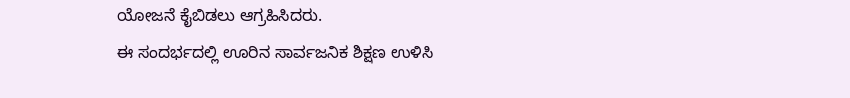ಯೋಜನೆ ಕೈಬಿಡಲು ಆಗ್ರಹಿಸಿದರು.
ಈ ಸಂದರ್ಭದಲ್ಲಿ ಊರಿನ ಸಾರ್ವಜನಿಕ ಶಿಕ್ಷಣ ಉಳಿಸಿ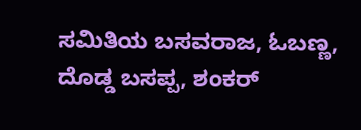ಸಮಿತಿಯ ಬಸವರಾಜ, ಓಬಣ್ಣ, ದೊಡ್ಡ ಬಸಪ್ಪ, ಶಂಕರ್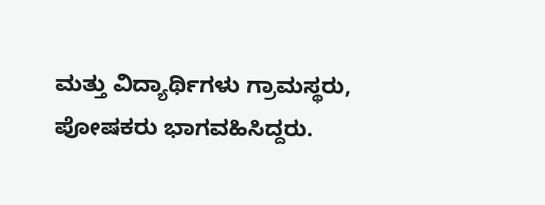ಮತ್ತು ವಿದ್ಯಾರ್ಥಿಗಳು ಗ್ರಾಮಸ್ಥರು, ಪೋಷಕರು ಭಾಗವಹಿಸಿದ್ದರು.